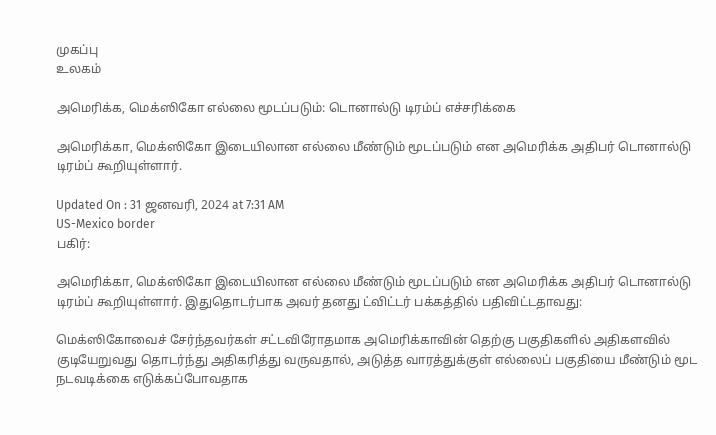முகப்பு
உலகம்

அமெரிக்க, மெக்ஸிகோ எல்லை மூடப்படும்: டொனால்டு டிரம்ப் எச்சரிக்கை

அமெரிக்கா, மெக்ஸிகோ இடையிலான எல்லை மீண்டும் மூடப்படும் என அமெரிக்க அதிபர் டொனால்டு டிரம்ப் கூறியுள்ளார்.

Updated On : 31 ஜனவரி, 2024 at 7:31 AM
US-Mexico border
பகிர்:

அமெரிக்கா, மெக்ஸிகோ இடையிலான எல்லை மீண்டும் மூடப்படும் என அமெரிக்க அதிபர் டொனால்டு டிரம்ப் கூறியுள்ளார். இதுதொடர்பாக அவர் தனது ட்விட்டர் பக்கத்தில் பதிவிட்டதாவது:

மெக்ஸிகோவைச் சேர்ந்தவர்கள் சட்டவிரோதமாக அமெரிக்காவின் தெற்கு பகுதிகளில் அதிகளவில் குடியேறுவது தொடர்ந்து அதிகரித்து வருவதால், அடுத்த வாரத்துக்குள் எல்லைப் பகுதியை மீண்டும் மூட நடவடிக்கை எடுக்கப்போவதாக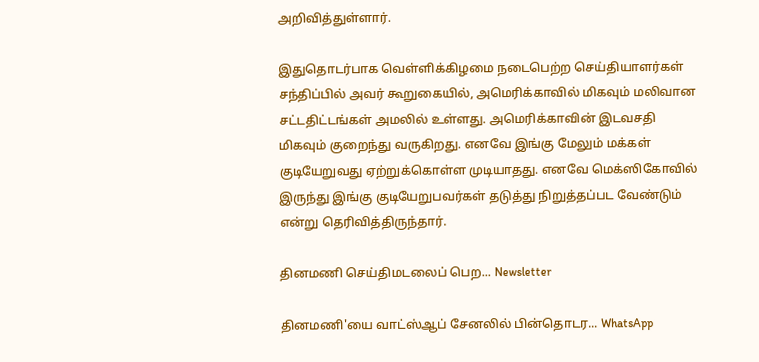அறிவித்துள்ளார்.

இதுதொடர்பாக வெள்ளிக்கிழமை நடைபெற்ற செய்தியாளர்கள் சந்திப்பில் அவர் கூறுகையில், அமெரிக்காவில் மிகவும் மலிவான சட்டதிட்டங்கள் அமலில் உள்ளது. அமெரிக்காவின் இடவசதி மிகவும் குறைந்து வருகிறது. எனவே இங்கு மேலும் மக்கள் குடியேறுவது ஏற்றுக்கொள்ள முடியாதது. எனவே மெக்ஸிகோவில் இருந்து இங்கு குடியேறுபவர்கள் தடுத்து நிறுத்தப்பட வேண்டும் என்று தெரிவித்திருந்தார்.

தினமணி செய்திமடலைப் பெற... Newsletter

தினமணி'யை வாட்ஸ்ஆப் சேனலில் பின்தொடர... WhatsApp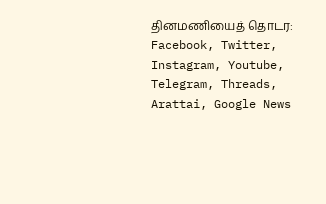தினமணியைத் தொடர: Facebook, Twitter, Instagram, Youtube, Telegram, Threads, Arattai, Google News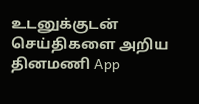உடனுக்குடன் செய்திகளை அறிய தினமணி App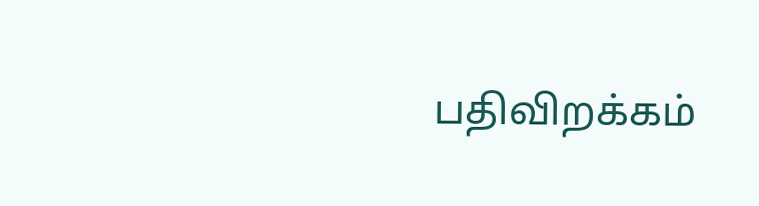பதிவிறக்கம்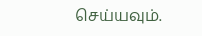செய்யவும்.